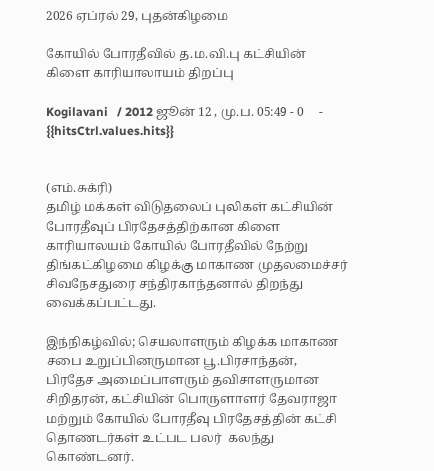2026 ஏப்ரல் 29, புதன்கிழமை

கோயில் போரதீவில் த.ம.வி.பு கட்சியின் கிளை காரியாலாயம் திறப்பு

Kogilavani   / 2012 ஜூன் 12 , மு.ப. 05:49 - 0     - {{hitsCtrl.values.hits}}


(எம்.சுக்ரி)
தமிழ் மக்கள் விடுதலைப் புலிகள் கட்சியின் போரதீவுப் பிரதேசத்திற்கான கிளை காரியாலயம் கோயில் போரதீவில் நேற்று திங்கட்கிழமை கிழக்கு மாகாண முதலமைச்சர் சிவநேசதுரை சந்திரகாந்தனால் திறந்து வைக்கப்பட்டது.

இந்நிகழ்வில்; செயலாளரும் கிழக்க மாகாண சபை உறுப்பினருமான பூ.பிரசாந்தன், பிரதேச அமைப்பாளரும் தவிசாளருமான சிறிதரன், கட்சியின் பொருளாளர் தேவராஜா மற்றும் கோயில் போரதீவு பிரதேசத்தின் கட்சி தொணடர்கள் உட்பட பலர்  கலந்து கொண்டனர்.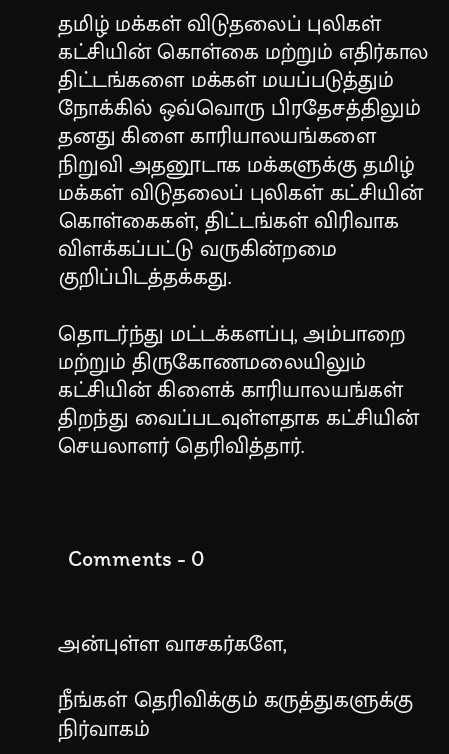தமிழ் மக்கள் விடுதலைப் புலிகள் கட்சியின் கொள்கை மற்றும் எதிர்கால திட்டங்களை மக்கள் மயப்படுத்தும் நோக்கில் ஒவ்வொரு பிரதேசத்திலும் தனது கிளை காரியாலயங்களை நிறுவி அதனூடாக மக்களுக்கு தமிழ் மக்கள் விடுதலைப் புலிகள் கட்சியின் கொள்கைகள், திட்டங்கள் விரிவாக விளக்கப்பட்டு வருகின்றமை குறிப்பிடத்தக்கது.

தொடர்ந்து மட்டக்களப்பு, அம்பாறை மற்றும் திருகோணமலையிலும் கட்சியின் கிளைக் காரியாலயங்கள் திறந்து வைப்படவுள்ளதாக கட்சியின் செயலாளர் தெரிவித்தார்.



  Comments - 0


அன்புள்ள வாசகர்களே,

நீங்கள் தெரிவிக்கும் கருத்துகளுக்கு நிர்வாகம்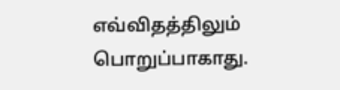எவ்விதத்திலும் பொறுப்பாகாது.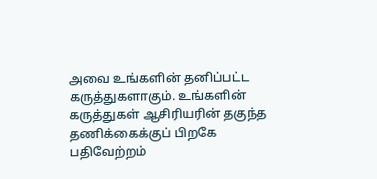அவை உங்களின் தனிப்பட்ட கருத்துகளாகும். உங்களின் கருத்துகள் ஆசிரியரின் தகுந்த தணிக்கைக்குப் பிறகே பதிவேற்றம்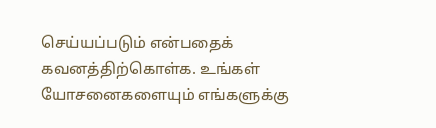செய்யப்படும் என்பதைக் கவனத்திற்கொள்க. உங்கள் யோசனைகளையும் எங்களுக்கு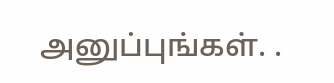அனுப்புங்கள். .